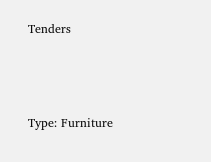Tenders



Type: Furniture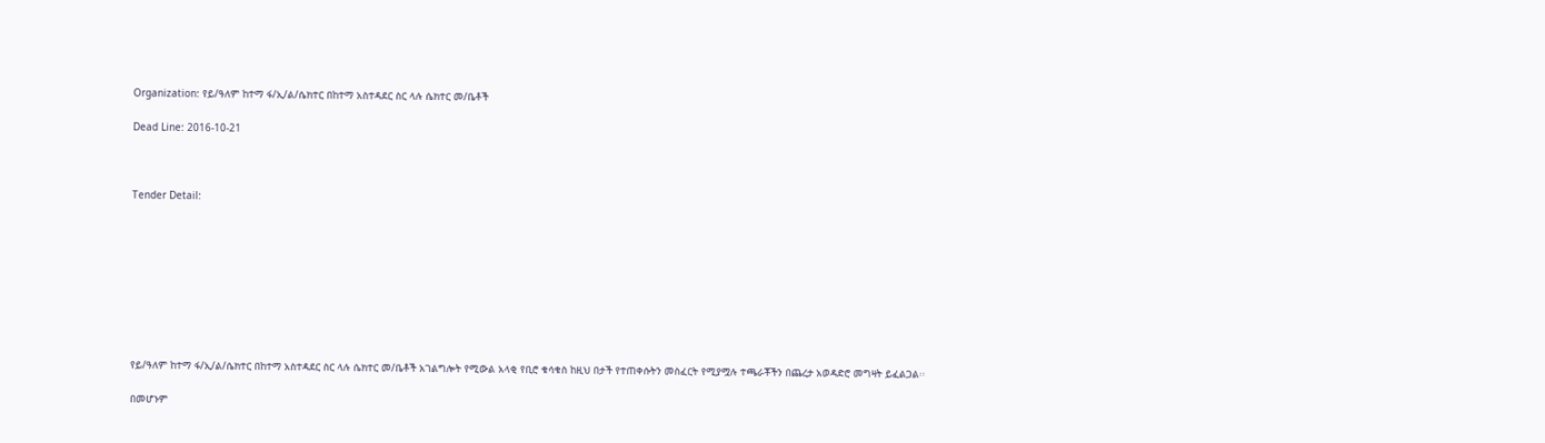Organization: የይ/ዓለም ከተማ ፋ/ኢ/ል/ሴክተር በከተማ አስተዳደር ስር ላሉ ሴክተር መ/ቤቶች

Dead Line: 2016-10-21



Tender Detail:









የይ/ዓለም ከተማ ፋ/ኢ/ል/ሴክተር በከተማ አስተዳደር ስር ላሉ ሴክተር መ/ቤቶች አገልግሎት የሚውል አላቂ የቢሮ ቁሳቁስ ከዚህ በታች የተጠቀሱትን መስፈርት የሚያሟሉ ተጫራቾችን በጨረታ አወዳድሮ መግዛት ይፈልጋል፡፡

በመሆኑም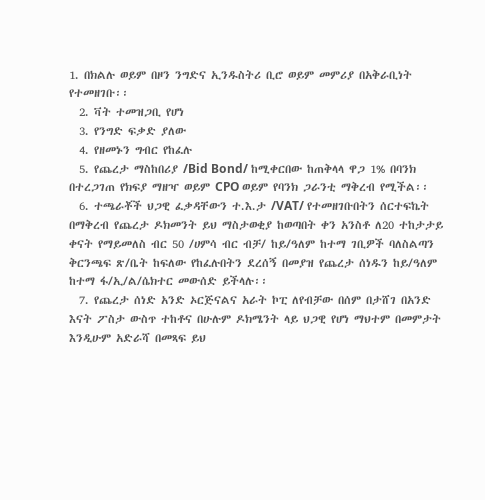1. በክልሉ ወይም በዞን ንግድና ኢንዱስትሪ ቢሮ ወይም መምሪያ በአቅራቢነት የተመዘገቡ፡፡
  2. ቫት ተመዝጋቢ የሆነ
  3. የንግድ ፍቃድ ያለው
  4. የዘመኑን ግብር የከፈሉ
  5. የጨረታ ማስከበሪያ /Bid Bond/ ከሚቀርበው ከጠቅላላ ዋጋ 1% በባንክ በተረጋገጠ የክፍያ ማዘዣ ወይም CPO ወይም የባንክ ጋራንቲ ማቅረብ የሚችል፡፡
  6. ተጫራቾች ህጋዊ ፈቃዳቸውን ተ.እ.ታ /VAT/ የተመዘገቡበትን ሰርተፍኬት በማቅረብ የጨረታ ዶክመንት ይህ ማስታወቂያ ከወጣበት ቀን አንስቶ ለ20 ተከታታይ ቀናት የማይመለስ ብር 50 /ሀምሳ ብር ብቻ/ ከይ/ዓለም ከተማ ገቢዎች ባለስልጣን ቅርንጫፍ ጽ/ቤት ከፍለው የከፈሉበትን ደረሰኝ በመያዝ የጨረታ ሰነዱን ከይ/ዓለም ከተማ ፋ/ኢ/ል/ሴክተር መውሰድ ይችላሉ፡፡
  7. የጨረታ ሰነድ አንድ ኦርጅናልና አራት ኮፒ ለየብቻው በሰም በታሸገ በአንድ እናት ፖስታ ውስጥ ተከቶና በሁሉም ዶክሜንት ላይ ህጋዊ የሆነ ማህተም በመምታት እንዲሁም አድራሻ በመጻፍ ይህ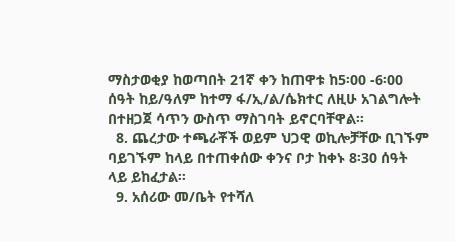ማስታወቂያ ከወጣበት 21ኛ ቀን ከጠዋቱ ከ5፡00 -6፡00 ሰዓት ከይ/ዓለም ከተማ ፋ/ኢ/ል/ሴክተር ለዚሁ አገልግሎት በተዘጋጀ ሳጥን ውስጥ ማስገባት ይኖርባቸዋል፡፡
  8. ጨረታው ተጫራቾች ወይም ህጋዊ ወኪሎቻቸው ቢገኙም ባይገኙም ከላይ በተጠቀሰው ቀንና ቦታ ከቀኑ 8፡30 ሰዓት ላይ ይከፈታል፡፡
  9. አሰሪው መ/ቤት የተሻለ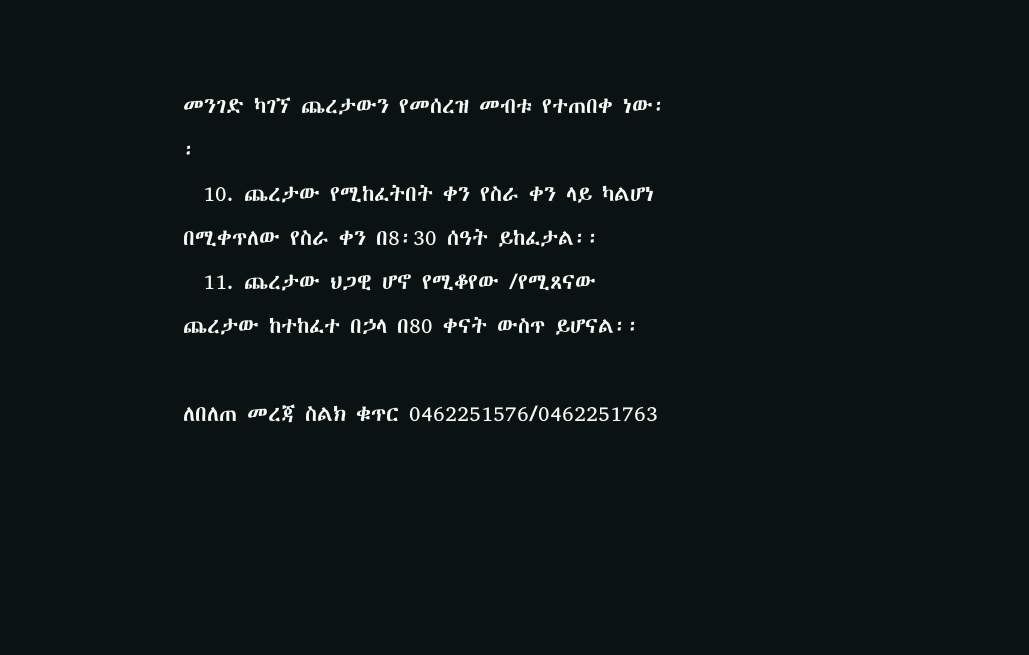መንገድ ካገኘ ጨረታውን የመሰረዝ መብቱ የተጠበቀ ነው፡፡
  10. ጨረታው የሚከፈትበት ቀን የስራ ቀን ላይ ካልሆነ በሚቀጥለው የስራ ቀን በ8፡30 ሰዓት ይከፈታል፡፡
  11. ጨረታው ህጋዊ ሆኖ የሚቆየው /የሚጸናው ጨረታው ከተከፈተ በኃላ በ80 ቀናት ውስጥ ይሆናል፡፡

ለበለጠ መረጃ ስልክ ቁጥር 0462251576/0462251763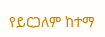የይርጋለም ከተማ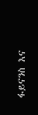ፋይናንስ እና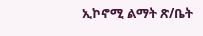ኢኮኖሚ ልማት ጽ/ቤት